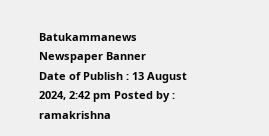Batukammanews
Newspaper Banner
Date of Publish : 13 August 2024, 2:42 pm Posted by : ramakrishna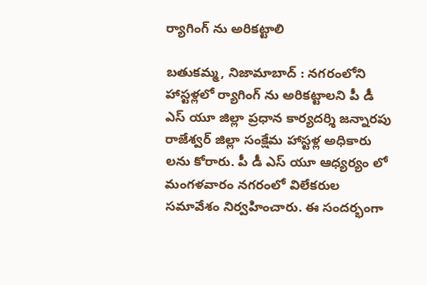ర్యాగింగ్ ను అరికట్టాలి

బతుకమ్మ, నిజామాబాద్ : నగరంలోని హాస్టళ్లలో ర్యాగింగ్ ను అరికట్టాలని పీ డీ ఎస్ యూ జిల్లా ప్రధాన కార్యదర్శి జన్నారపు రాజేశ్వర్ జిల్లా సంక్షేమ హాస్టళ్ల అధికారు లను కోరారు. పీ డీ ఎస్ యూ ఆధ్యర్యం లో మంగళవారం నగరంలో విలేకరుల సమావేశం నిర్వహించారు. ఈ సందర్భంగా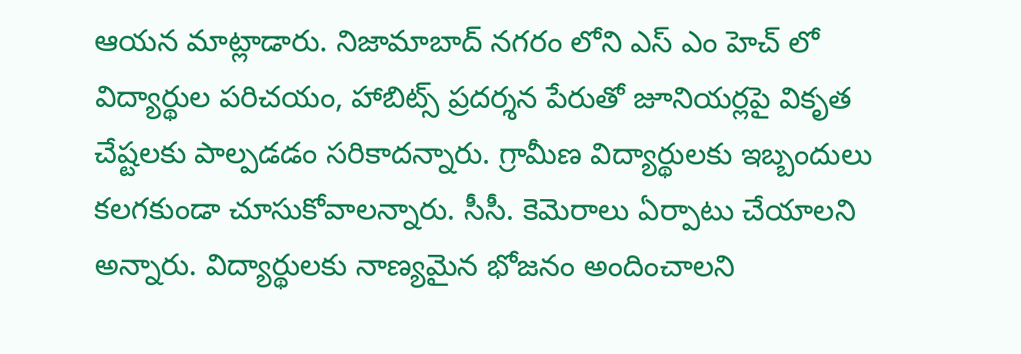ఆయన మాట్లాడారు. నిజామాబాద్ నగరం లోని ఎస్ ఎం హెచ్ లో విద్యార్థుల పరిచయం, హాబిట్స్ ప్రదర్శన పేరుతో జూనియర్లపై వికృత చేష్టలకు పాల్పడడం సరికాదన్నారు. గ్రామీణ విద్యార్థులకు ఇబ్బందులు కలగకుండా చూసుకోవాలన్నారు. సీసీ. కెమెరాలు ఏర్పాటు చేయాలని అన్నారు. విద్యార్థులకు నాణ్యమైన భోజనం అందించాలని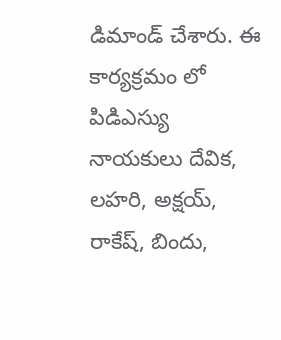డిమాండ్ చేశారు. ఈ కార్యక్రమం లో పిడిఎస్యు నాయకులు దేవిక, లహరి, అక్షయ్, రాకేష్, బిందు,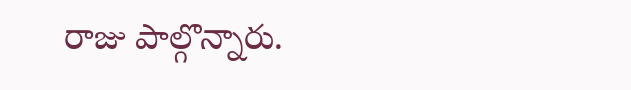రాజు పాల్గొన్నారు.